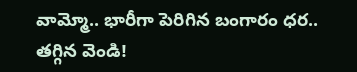వామ్మో.. భారీగా పెరిగిన బంగారం ధర.. తగ్గిన వెండి!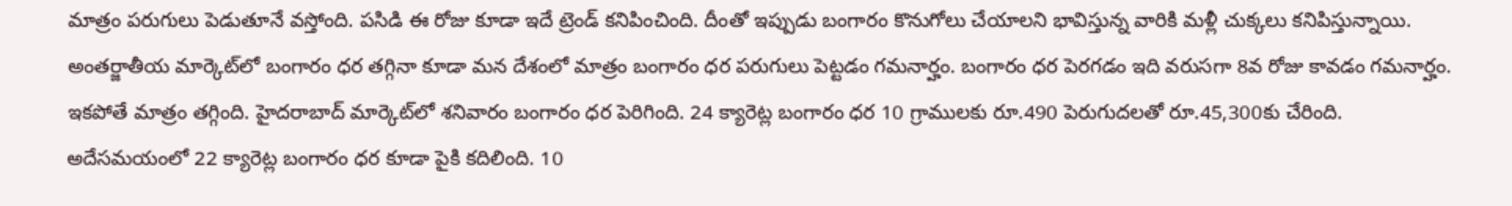మాత్రం పరుగులు పెడుతూనే వస్తోంది. పసిడి ఈ రోజు కూడా ఇదే ట్రెండ్ కనిపించింది. దీంతో ఇప్పుడు బంగారం కొనుగోలు చేయాలని భావిస్తున్న వారికి మళ్లీ చుక్కలు కనిపిస్తున్నాయి. అంతర్జాతీయ మార్కెట్‌లో బంగారం ధర తగ్గినా కూడా మన దేశంలో మాత్రం బంగారం ధర పరుగులు పెట్టడం గమనార్హం. బంగారం ధర పెరగడం ఇది వరుసగా 8వ రోజు కావడం గమనార్హం. ఇకపోతే మాత్రం తగ్గింది. హైదరాబాద్ మార్కెట్‌లో శనివారం బంగారం ధర పెరిగింది. 24 క్యారెట్ల బంగారం ధర 10 గ్రాములకు రూ.490 పెరుగుదలతో రూ.45,300కు చేరింది. అదేసమయంలో 22 క్యారెట్ల బంగారం ధర కూడా పైకి కదిలింది. 10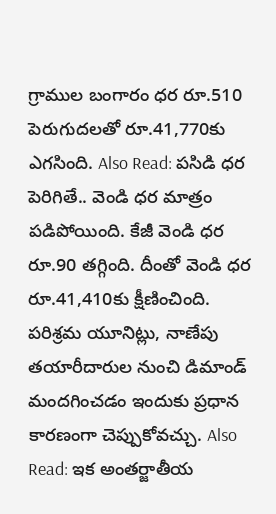గ్రాముల బంగారం ధర రూ.510 పెరుగుదలతో రూ.41,770కు ఎగసింది. Also Read: పసిడి ధర పెరిగితే.. వెండి ధర మాత్రం పడిపోయింది. కేజీ వెండి ధర రూ.90 తగ్గింది. దీంతో వెండి ధర రూ.41,410కు క్షీణించింది. పరిశ్రమ యూనిట్లు, నాణేపు తయారీదారుల నుంచి డిమాండ్ మందగించడం ఇందుకు ప్రధాన కారణంగా చెప్పుకోవచ్చు. Also Read: ఇక అంతర్జాతీయ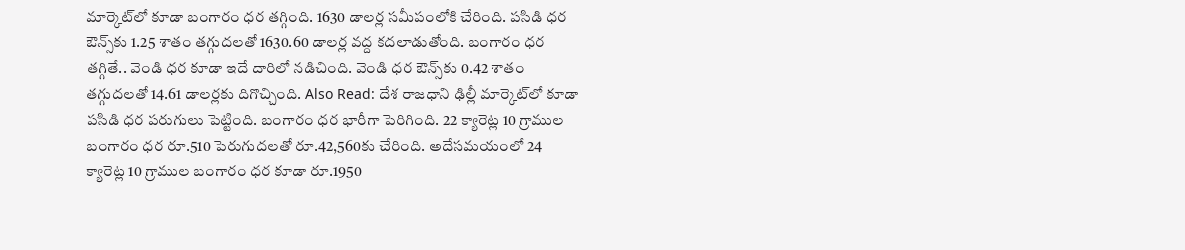మార్కెట్‌లో కూడా బంగారం ధర తగ్గింది. 1630 డాలర్ల సమీపంలోకి చేరింది. పసిడి ధర ఔన్స్‌కు 1.25 శాతం తగ్గుదలతో 1630.60 డాలర్ల వద్ద కదలాడుతోంది. బంగారం ధర తగ్గితే.. వెండి ధర కూడా ఇదే దారిలో నడిచింది. వెండి ధర ఔన్స్‌కు 0.42 శాతం తగ్గుదలతో 14.61 డాలర్లకు దిగొచ్చింది. Also Read: దేశ రాజధాని ఢిల్లీ మార్కెట్‌లో కూడా పసిడి ధర పరుగులు పెట్టింది. బంగారం ధర భారీగా పెరిగింది. 22 క్యారెట్ల 10 గ్రాముల బంగారం ధర రూ.510 పెరుగుదలతో రూ.42,560కు చేరింది. అదేసమయంలో 24 క్యారెట్ల 10 గ్రాముల బంగారం ధర కూడా రూ.1950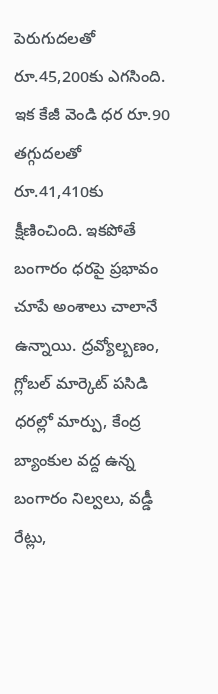పెరుగుదలతో రూ.45,200కు ఎగసింది. ఇక కేజీ వెండి ధర రూ.90 తగ్గుదలతో రూ.41,410కు క్షీణించింది. ఇకపోతే బంగారం ధరపై ప్రభావం చూపే అంశాలు చాలానే ఉన్నాయి. ద్రవ్యోల్బణం, గ్లోబల్ మార్కెట్ పసిడి ధరల్లో మార్పు, కేంద్ర బ్యాంకుల వద్ద ఉన్న బంగారం నిల్వలు, వడ్డీ రేట్లు,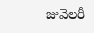జువెలరీ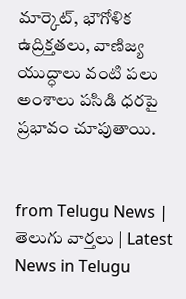మార్కెట్, భౌగోళిక ఉద్రిక్తతలు, వాణిజ్య యుద్ధాలు వంటి పలు అంశాలు పసిడి ధరపై ప్రభావం చూపుతాయి.


from Telugu News | తెలుగు వార్తలు | Latest News in Telugu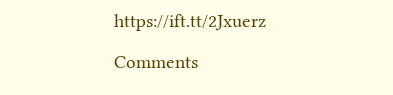https://ift.tt/2Jxuerz

Comments